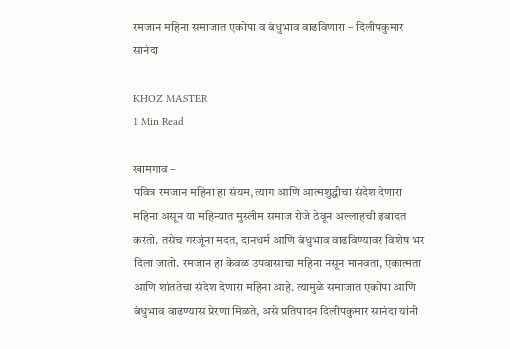रमजान महिना समाजात एकोपा व बंधुभाव वाढविणारा – दिलीपकुमार सानंदा

KHOZ MASTER
1 Min Read

खामगाव –
पवित्र रमजान महिना हा संयम, त्याग आणि आत्मशुद्धीचा संदेश देणारा महिना असून या महिन्यात मुस्लीम समाज रोजे ठेवून अल्लाहची इबादत करतो. तसेच गरजूंना मदत, दानधर्म आणि बंधुभाव वाढविण्यावर विशेष भर दिला जातो. रमजान हा केवळ उपवासाचा महिना नसून मानवता, एकात्मता आणि शांततेचा संदेश देणारा महिना आहे. त्यामुळे समाजात एकोपा आणि बंधुभाव वाढण्यास प्रेरणा मिळते, असे प्रतिपादन दिलीपकुमार सानंदा यांनी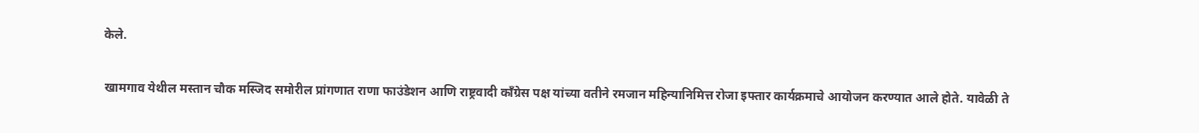केले.

खामगाव येथील मस्तान चौक मस्जिद समोरील प्रांगणात राणा फाउंडेशन आणि राष्ट्रवादी काँग्रेस पक्ष यांच्या वतीने रमजान महिन्यानिमित्त रोजा इफ्तार कार्यक्रमाचे आयोजन करण्यात आले होते. यावेळी ते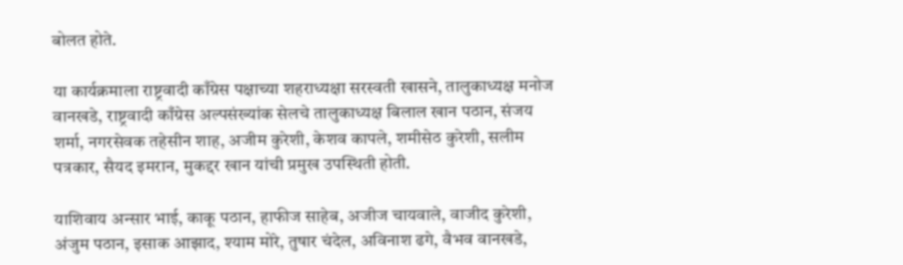बोलत होते.

या कार्यक्रमाला राष्ट्रवादी काँग्रेस पक्षाच्या शहराध्यक्षा सरस्वती खासने, तालुकाध्यक्ष मनोज वानखडे, राष्ट्रवादी काँग्रेस अल्पसंख्यांक सेलचे तालुकाध्यक्ष बिलाल खान पठान, संजय शर्मा, नगरसेवक तहेसीन शाह, अजीम कुरेशी, केशव कापले, शमीसेठ कुरेशी, सलीम पत्रकार, सैयद इमरान, मुकद्दर खान यांची प्रमुख उपस्थिती होती.

याशिवाय अन्सार भाई, काकू पठान, हाफीज साहेब, अजीज चायवाले, वाजीद कुरेशी, अंजुम पठान, इसाक आझाद, श्याम मोरे, तुषार चंदेल, अविनाश ढगे, वैभव वानखडे,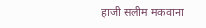हाजी सलीम मकवाना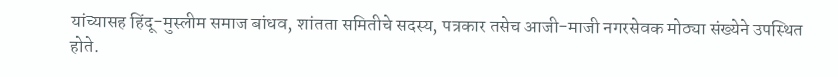यांच्यासह हिंदू-मुस्लीम समाज बांधव, शांतता समितीचे सदस्य, पत्रकार तसेच आजी-माजी नगरसेवक मोठ्या संख्येने उपस्थित होते.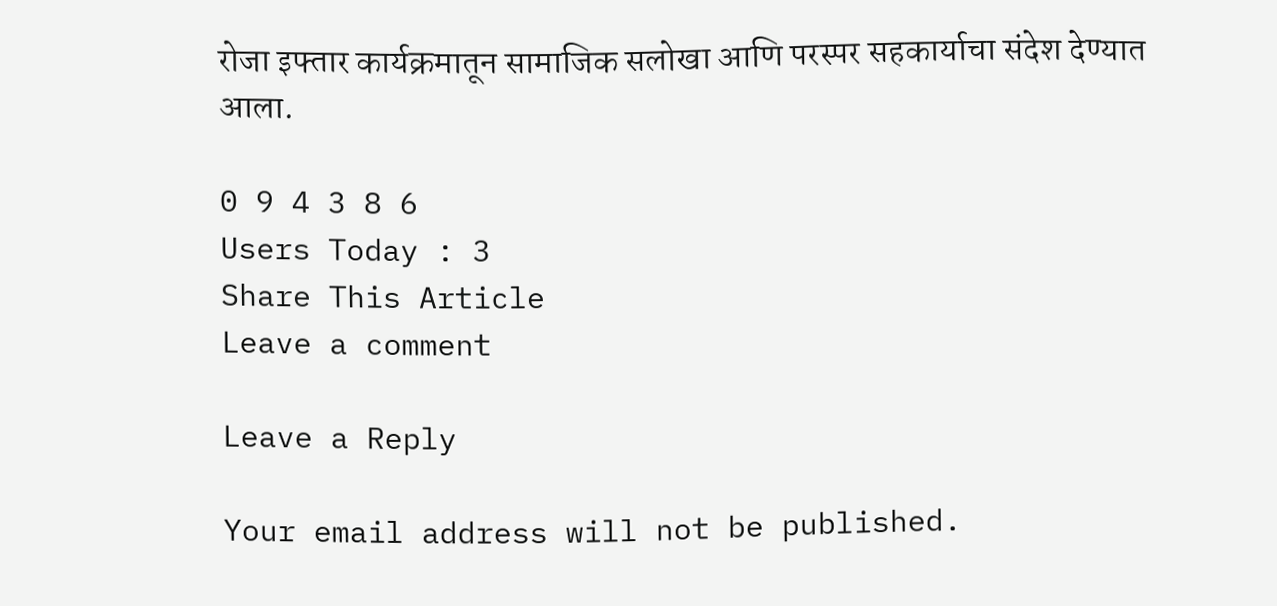रोजा इफ्तार कार्यक्रमातून सामाजिक सलोखा आणि परस्पर सहकार्याचा संदेश देण्यात आला.

0 9 4 3 8 6
Users Today : 3
Share This Article
Leave a comment

Leave a Reply

Your email address will not be published.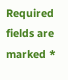Required fields are marked *